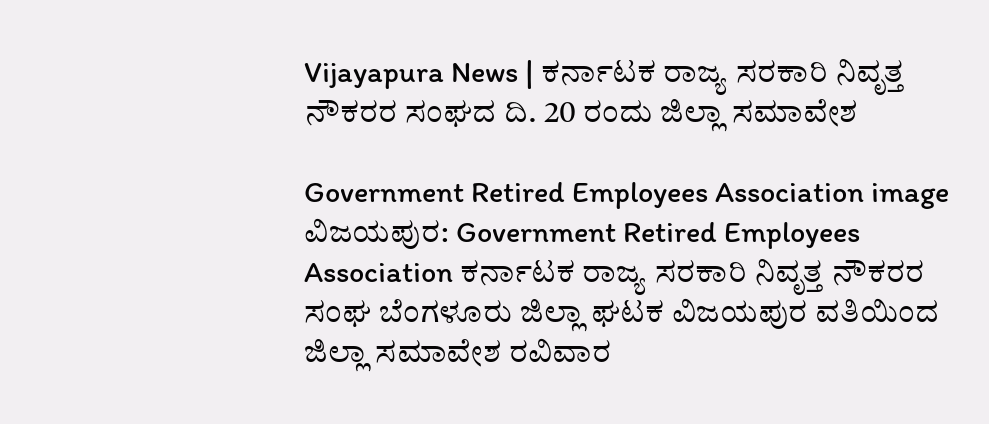Vijayapura News | ಕರ್ನಾಟಕ ರಾಜ್ಯ ಸರಕಾರಿ ನಿವೃತ್ತ ನೌಕರರ ಸಂಘದ ದಿ. 20 ರಂದು ಜಿಲ್ಲಾ ಸಮಾವೇಶ

Government Retired Employees Association image
ವಿಜಯಪುರ: Government Retired Employees Association ಕರ್ನಾಟಕ ರಾಜ್ಯ ಸರಕಾರಿ ನಿವೃತ್ತ ನೌಕರರ ಸಂಘ ಬೆಂಗಳೂರು ಜಿಲ್ಲಾ ಘಟಕ ವಿಜಯಪುರ ವತಿಯಿಂದ  ಜಿಲ್ಲಾ ಸಮಾವೇಶ ರವಿವಾರ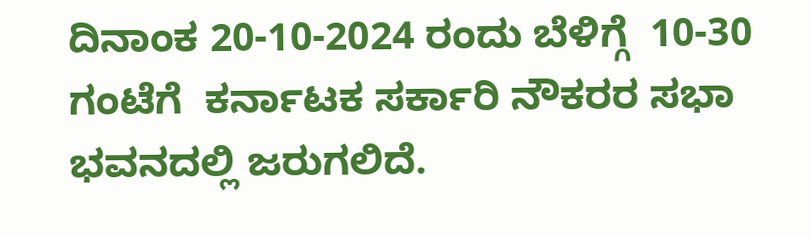ದಿನಾಂಕ 20-10-2024 ರಂದು ಬೆಳಿಗ್ಗೆ  10-30 ಗಂಟೆಗೆ  ಕರ್ನಾಟಕ ಸರ್ಕಾರಿ ನೌಕರರ ಸಭಾ ಭವನದಲ್ಲಿ ಜರುಗಲಿದೆ.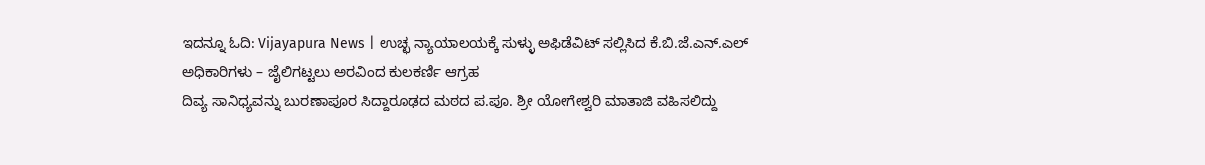ಇದನ್ನೂ ಓದಿ: Vijayapura News | ಉಚ್ಛ ನ್ಯಾಯಾಲಯಕ್ಕೆ ಸುಳ್ಳು ಅಫಿಡೆವಿಟ್ ಸಲ್ಲಿಸಿದ ಕೆ.ಬಿ.ಜೆ.ಎನ್.ಎಲ್ ಅಧಿಕಾರಿಗಳು – ಜೈಲಿಗಟ್ಟಲು ಅರವಿಂದ ಕುಲಕರ್ಣಿ ಆಗ್ರಹ
ದಿವ್ಯ ಸಾನಿಧ್ಯವನ್ನು ಬುರಣಾಪೂರ ಸಿದ್ದಾರೂಢದ ಮಠದ ಪ.ಪೂ. ಶ್ರೀ ಯೋಗೇಶ್ವರಿ ಮಾತಾಜಿ ವಹಿಸಲಿದ್ದು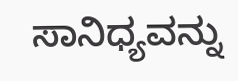ಸಾನಿಧ್ಯವನ್ನು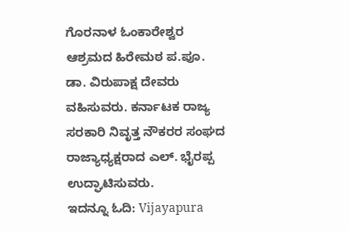ಗೊರನಾಳ ಓಂಕಾರೇಶ್ವರ ಆಶ್ರಮದ ಹಿರೇಮಠ ಪ.ಪೂ. ಡಾ. ವಿರುಪಾಕ್ಷ ದೇವರು ವಹಿಸುವರು. ಕರ್ನಾಟಕ ರಾಜ್ಯ ಸರಕಾರಿ ನಿವೃತ್ತ ನೌಕರರ ಸಂಘದ ರಾಜ್ಯಾಧ್ಯಕ್ಷರಾದ ಎಲ್. ಭೈರಪ್ಪ ಉದ್ಘಾಟಿಸುವರು.
ಇದನ್ನೂ ಓದಿ: Vijayapura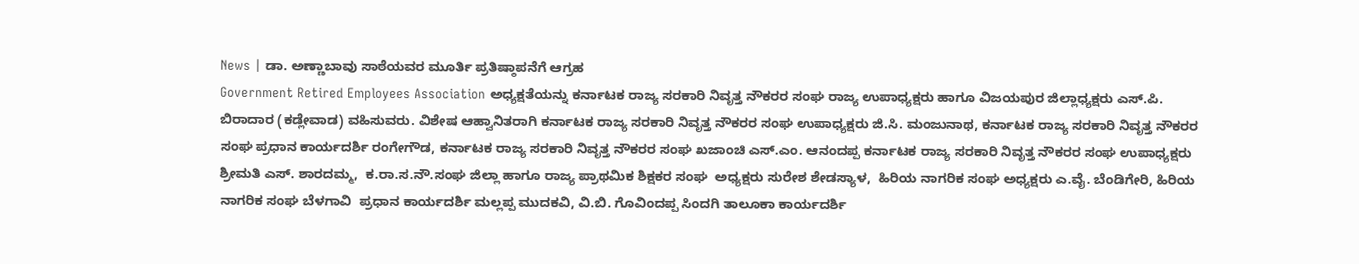News | ಡಾ. ಅಣ್ಣಾಬಾವು ಸಾಠೆಯವರ ಮೂರ್ತಿ ಪ್ರತಿಷ್ಠಾಪನೆಗೆ ಆಗ್ರಹ
Government Retired Employees Association ಅಧ್ಯಕ್ಷತೆಯನ್ನು ಕರ್ನಾಟಕ ರಾಜ್ಯ ಸರಕಾರಿ ನಿವೃತ್ತ ನೌಕರರ ಸಂಘ ರಾಜ್ಯ ಉಪಾಧ್ಯಕ್ಷರು ಹಾಗೂ ವಿಜಯಪುರ ಜಿಲ್ಲಾಧ್ಯಕ್ಷರು ಎಸ್.ಪಿ. ಬಿರಾದಾರ (ಕಡ್ಲೇವಾಡ) ವಹಿಸುವರು. ವಿಶೇಷ ಆಹ್ವಾನಿತರಾಗಿ ಕರ್ನಾಟಕ ರಾಜ್ಯ ಸರಕಾರಿ ನಿವೃತ್ತ ನೌಕರರ ಸಂಘ ಉಪಾಧ್ಯಕ್ಷರು ಜಿ.ಸಿ. ಮಂಜುನಾಥ, ಕರ್ನಾಟಕ ರಾಜ್ಯ ಸರಕಾರಿ ನಿವೃತ್ತ ನೌಕರರ ಸಂಘ ಪ್ರಧಾನ ಕಾರ್ಯದರ್ಶಿ ರಂಗೇಗೌಡ, ಕರ್ನಾಟಕ ರಾಜ್ಯ ಸರಕಾರಿ ನಿವೃತ್ತ ನೌಕರರ ಸಂಘ ಖಜಾಂಚಿ ಎಸ್.ಎಂ. ಆನಂದಪ್ಪ ಕರ್ನಾಟಕ ರಾಜ್ಯ ಸರಕಾರಿ ನಿವೃತ್ತ ನೌಕರರ ಸಂಘ ಉಪಾಧ್ಯಕ್ಷರು  ಶ್ರೀಮತಿ ಎಸ್. ಶಾರದಮ್ಮ,  ಕ.ರಾ.ಸ.ನೌ.ಸಂಘ ಜಿಲ್ಲಾ ಹಾಗೂ ರಾಜ್ಯ ಪ್ರಾಥಮಿಕ ಶಿಕ್ಷಕರ ಸಂಘ  ಅಧ್ಯಕ್ಷರು ಸುರೇಶ ಶೇಡಸ್ಯಾಳ,  ಹಿರಿಯ ನಾಗರಿಕ ಸಂಘ ಅಧ್ಯಕ್ಷರು ಎ.ವೈ. ಬೆಂಡಿಗೇರಿ, ಹಿರಿಯ ನಾಗರಿಕ ಸಂಘ ಬೆಳಗಾವಿ  ಪ್ರಧಾನ ಕಾರ್ಯದರ್ಶಿ ಮಲ್ಲಪ್ಪ ಮುದಕವಿ, ವಿ.ಬಿ. ಗೊವಿಂದಪ್ಪ ಸಿಂದಗಿ ತಾಲೂಕಾ ಕಾರ್ಯದರ್ಶಿ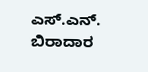ಎಸ್.ಎನ್. ಬಿರಾದಾರ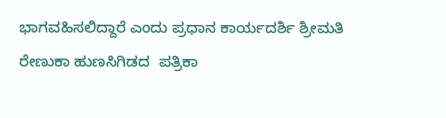ಭಾಗವಹಿಸಲಿದ್ದಾರೆ ಎಂದು ಪ್ರಧಾನ ಕಾರ್ಯದರ್ಶಿ ಶ್ರೀಮತಿ ರೇಣುಕಾ ಹುಣಸಿಗಿಡದ  ಪತ್ರಿಕಾ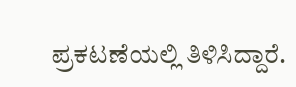ಪ್ರಕಟಣೆಯಲ್ಲಿ ತಿಳಿಸಿದ್ದಾರೆ.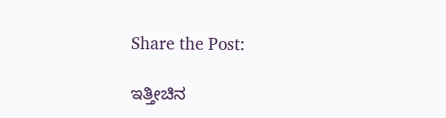Share the Post:

ಇತ್ತೀಚಿನ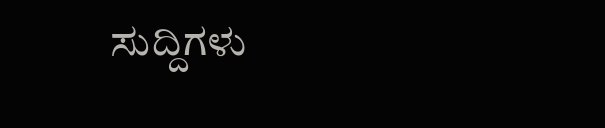ಸುದ್ದಿಗಳು